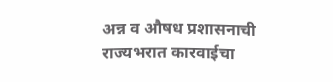अन्न व औषध प्रशासनाची राज्यभरात कारवाईचा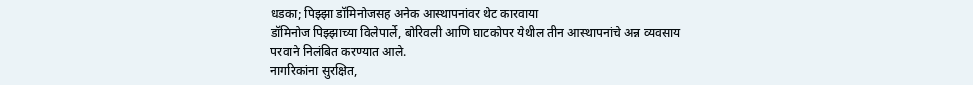धडका; पिझ्झा डॉमिनोजसह अनेक आस्थापनांवर थेट कारवाया
डॉमिनोज पिझ्झाच्या विलेपार्ले, बोरिवली आणि घाटकोपर येथील तीन आस्थापनांचे अन्न व्यवसाय परवाने निलंबित करण्यात आले.
नागरिकांना सुरक्षित,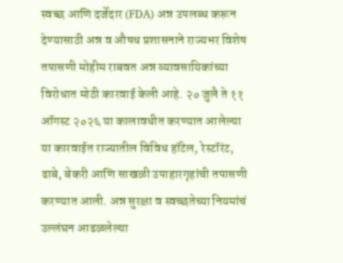स्वच्छ आणि दर्जेदार (FDA) अन्न उपलब्ध करून देण्यासाठी अन्न व औषध प्रशासनाने राज्यभर विशेष तपासणी मोहीम राबवत अन्न व्यावसायिकांच्या विरोधात मोठी कारवाई केली आहे. २० जुलै ते ११ ऑगस्ट २०२६ या कालावधीत करण्यात आलेल्या या कारवाईत राज्यातील विविध हॉटेल, रेस्टॉरंट, ढाबे, बेकरी आणि साखळी उपाहारगृहांची तपासणी करण्यात आली. अन्न सुरक्षा व स्वच्छतेच्या नियमांचं उल्लंघन आढळलेल्या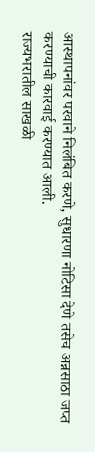आस्थापनांवर परवाने निलंबित करणे, सुधारणा नोटिसा देणे तसेच अन्नसाठा जप्त करण्याची कारवाई करण्यात आली.
राज्यभरातील साखळी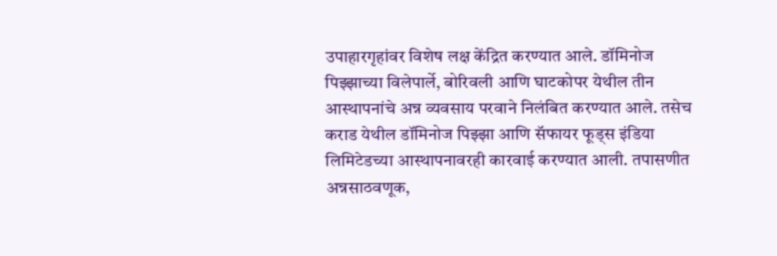उपाहारगृहांवर विशेष लक्ष केंद्रित करण्यात आले. डॉमिनोज पिझ्झाच्या विलेपार्ले, बोरिवली आणि घाटकोपर येथील तीन आस्थापनांचे अन्न व्यवसाय परवाने निलंबित करण्यात आले. तसेच कराड येथील डॉमिनोज पिझ्झा आणि सॅफायर फूड्स इंडिया लिमिटेडच्या आस्थापनावरही कारवाई करण्यात आली. तपासणीत अन्नसाठवणूक,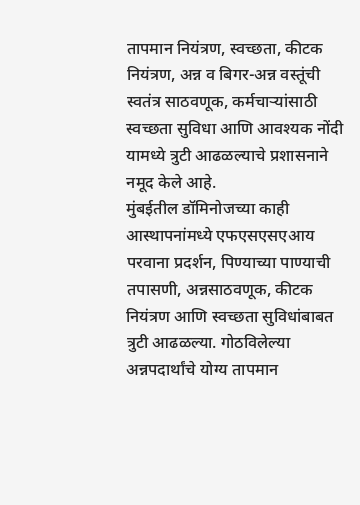तापमान नियंत्रण, स्वच्छता, कीटक नियंत्रण, अन्न व बिगर-अन्न वस्तूंची स्वतंत्र साठवणूक, कर्मचाऱ्यांसाठी स्वच्छता सुविधा आणि आवश्यक नोंदी यामध्ये त्रुटी आढळल्याचे प्रशासनाने नमूद केले आहे.
मुंबईतील डॉमिनोजच्या काही आस्थापनांमध्ये एफएसएसएआय परवाना प्रदर्शन, पिण्याच्या पाण्याची तपासणी, अन्नसाठवणूक, कीटक नियंत्रण आणि स्वच्छता सुविधांबाबत त्रुटी आढळल्या. गोठविलेल्या अन्नपदार्थांचे योग्य तापमान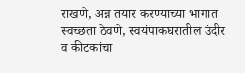राखणे, अन्न तयार करण्याच्या भागात स्वच्छता ठेवणे, स्वयंपाकघरातील उंदीर व कीटकांचा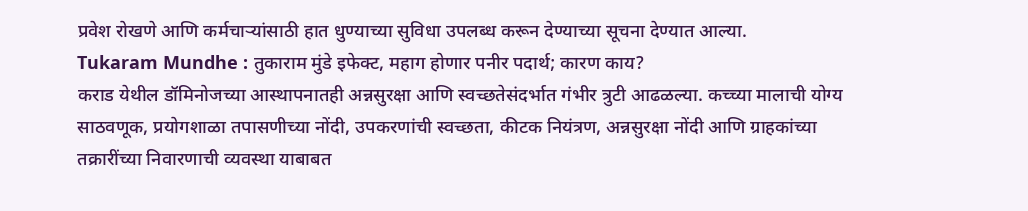प्रवेश रोखणे आणि कर्मचाऱ्यांसाठी हात धुण्याच्या सुविधा उपलब्ध करून देण्याच्या सूचना देण्यात आल्या.
Tukaram Mundhe : तुकाराम मुंडे इफेक्ट, महाग होणार पनीर पदार्थ; कारण काय?
कराड येथील डॉमिनोजच्या आस्थापनातही अन्नसुरक्षा आणि स्वच्छतेसंदर्भात गंभीर त्रुटी आढळल्या. कच्च्या मालाची योग्य साठवणूक, प्रयोगशाळा तपासणीच्या नोंदी, उपकरणांची स्वच्छता, कीटक नियंत्रण, अन्नसुरक्षा नोंदी आणि ग्राहकांच्या तक्रारींच्या निवारणाची व्यवस्था याबाबत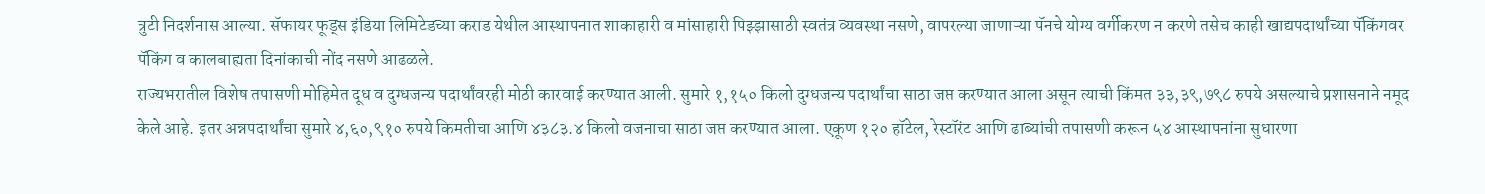त्रुटी निदर्शनास आल्या. सॅफायर फूड्स इंडिया लिमिटेडच्या कराड येथील आस्थापनात शाकाहारी व मांसाहारी पिझ्झासाठी स्वतंत्र व्यवस्था नसणे, वापरल्या जाणाऱ्या पॅनचे योग्य वर्गीकरण न करणे तसेच काही खाद्यपदार्थांच्या पॅकिंगवर पॅकिंग व कालबाह्यता दिनांकाची नोंद नसणे आढळले.
राज्यभरातील विशेष तपासणी मोहिमेत दूध व दुग्धजन्य पदार्थांवरही मोठी कारवाई करण्यात आली. सुमारे १,१५० किलो दुग्धजन्य पदार्थांचा साठा जप्त करण्यात आला असून त्याची किंमत ३३,३९,७९८ रुपये असल्याचे प्रशासनाने नमूद केले आहे. इतर अन्नपदार्थांचा सुमारे ४,६०,९१० रुपये किमतीचा आणि ४३८३.४ किलो वजनाचा साठा जप्त करण्यात आला. एकूण १२० हॉटेल, रेस्टॉरंट आणि ढाब्यांची तपासणी करून ५४ आस्थापनांना सुधारणा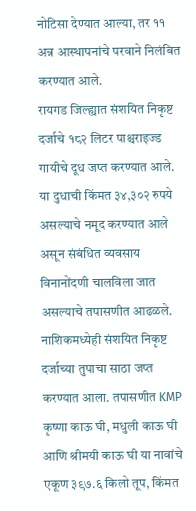नोटिसा देण्यात आल्या, तर ११ अन्न आस्थापनांचे परवाने निलंबित करण्यात आले.
रायगड जिल्ह्यात संशयित निकृष्ट दर्जाचे १८२ लिटर पाश्चराइज्ड गायीचे दूध जप्त करण्यात आले. या दुधाची किंमत ३४,३०२ रुपये असल्याचे नमूद करण्यात आले असून संबंधित व्यवसाय विनानोंदणी चालविला जात असल्याचे तपासणीत आढळले. नाशिकमध्येही संशयित निकृष्ट दर्जाच्या तुपाचा साठा जप्त करण्यात आला. तपासणीत KMP कृष्णा काऊ घी, मधुली काऊ घी आणि श्रीमयी काऊ घी या नावांचे एकूण ३९७.६ किलो तूप, किंमत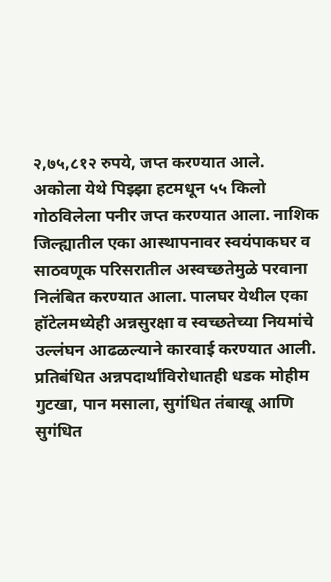२,७५,८१२ रुपये, जप्त करण्यात आले.
अकोला येथे पिझ्झा हटमधून ५५ किलो गोठविलेला पनीर जप्त करण्यात आला. नाशिक जिल्ह्यातील एका आस्थापनावर स्वयंपाकघर व साठवणूक परिसरातील अस्वच्छतेमुळे परवाना निलंबित करण्यात आला. पालघर येथील एका हॉटेलमध्येही अन्नसुरक्षा व स्वच्छतेच्या नियमांचे उल्लंघन आढळल्याने कारवाई करण्यात आली.
प्रतिबंधित अन्नपदार्थांविरोधातही धडक मोहीम
गुटखा, पान मसाला, सुगंधित तंबाखू आणि सुगंधित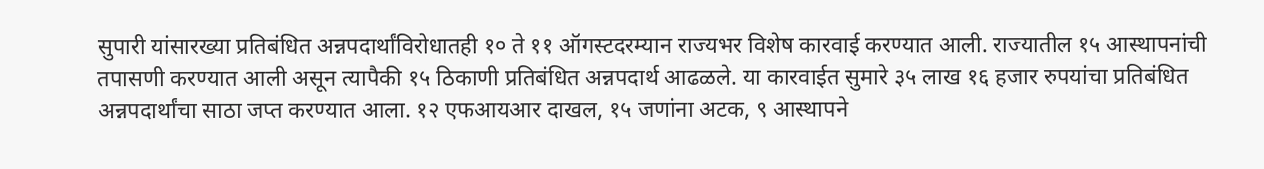सुपारी यांसारख्या प्रतिबंधित अन्नपदार्थांविरोधातही १० ते ११ ऑगस्टदरम्यान राज्यभर विशेष कारवाई करण्यात आली. राज्यातील १५ आस्थापनांची तपासणी करण्यात आली असून त्यापैकी १५ ठिकाणी प्रतिबंधित अन्नपदार्थ आढळले. या कारवाईत सुमारे ३५ लाख १६ हजार रुपयांचा प्रतिबंधित अन्नपदार्थांचा साठा जप्त करण्यात आला. १२ एफआयआर दाखल, १५ जणांना अटक, ९ आस्थापने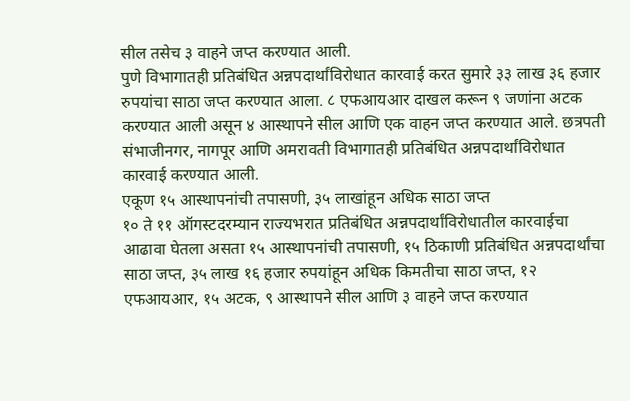सील तसेच ३ वाहने जप्त करण्यात आली.
पुणे विभागातही प्रतिबंधित अन्नपदार्थांविरोधात कारवाई करत सुमारे ३३ लाख ३६ हजार रुपयांचा साठा जप्त करण्यात आला. ८ एफआयआर दाखल करून ९ जणांना अटक करण्यात आली असून ४ आस्थापने सील आणि एक वाहन जप्त करण्यात आले. छत्रपती संभाजीनगर, नागपूर आणि अमरावती विभागातही प्रतिबंधित अन्नपदार्थांविरोधात कारवाई करण्यात आली.
एकूण १५ आस्थापनांची तपासणी, ३५ लाखांहून अधिक साठा जप्त
१० ते ११ ऑगस्टदरम्यान राज्यभरात प्रतिबंधित अन्नपदार्थांविरोधातील कारवाईचा आढावा घेतला असता १५ आस्थापनांची तपासणी, १५ ठिकाणी प्रतिबंधित अन्नपदार्थांचा साठा जप्त, ३५ लाख १६ हजार रुपयांहून अधिक किमतीचा साठा जप्त, १२ एफआयआर, १५ अटक, ९ आस्थापने सील आणि ३ वाहने जप्त करण्यात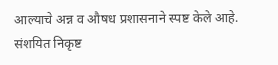आल्याचे अन्न व औषध प्रशासनाने स्पष्ट केले आहे.
संशयित निकृष्ट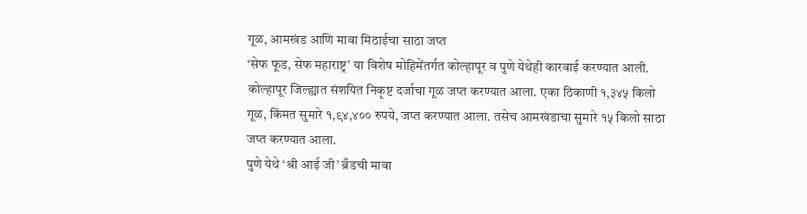गूळ, आमखंड आणि मावा मिठाईचा साठा जप्त
‘सेफ फूड, सेफ महाराष्ट्र’ या विशेष मोहिमेंतर्गत कोल्हापूर व पुणे येथेही कारवाई करण्यात आली. कोल्हापूर जिल्ह्यात संशयित निकृष्ट दर्जाचा गूळ जप्त करण्यात आला. एका ठिकाणी १,३४५ किलो गूळ, किंमत सुमारे १,९४,४०० रुपये, जप्त करण्यात आला. तसेच आमखंडाचा सुमारे १५ किलो साठा जप्त करण्यात आला.
पुणे येथे ‘श्री आई जी’ ब्रँडची मावा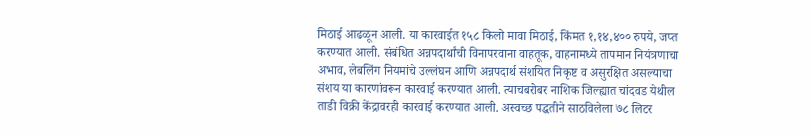मिठाई आढळून आली. या कारवाईत १५८ किलो मावा मिठाई, किंमत १,१४,४०० रुपये, जप्त करण्यात आली. संबंधित अन्नपदार्थांची विनापरवाना वाहतूक, वाहनामध्ये तापमान नियंत्रणाचा अभाव, लेबलिंग नियमांचे उल्लंघन आणि अन्नपदार्थ संशयित निकृष्ट व असुरक्षित असल्याचा संशय या कारणांवरून कारवाई करण्यात आली. त्याचबरोबर नाशिक जिल्ह्यात चांदवड येथील ताडी विक्री केंद्रावरही कारवाई करण्यात आली. अस्वच्छ पद्धतीने साठविलेला ७८ लिटर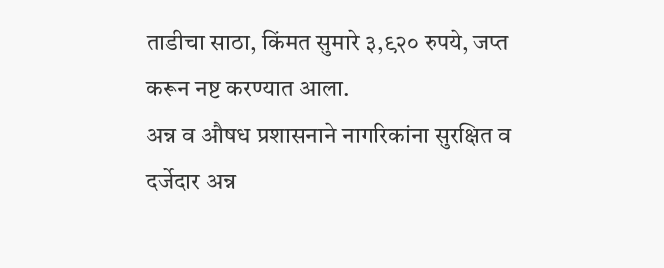ताडीचा साठा, किंमत सुमारे ३,९२० रुपये, जप्त करून नष्ट करण्यात आला.
अन्न व औषध प्रशासनाने नागरिकांना सुरक्षित व दर्जेदार अन्न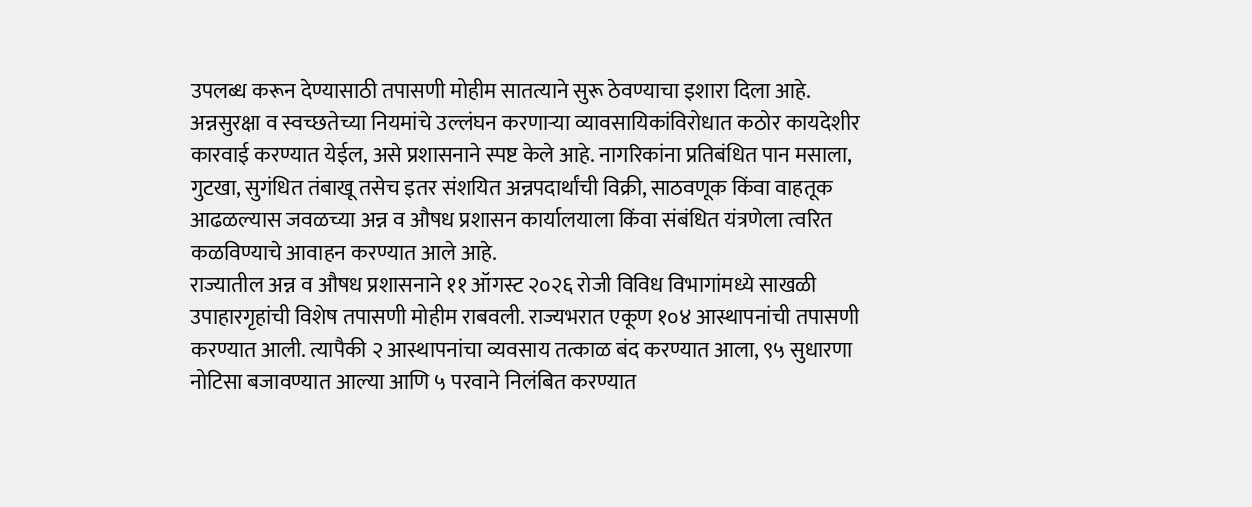उपलब्ध करून देण्यासाठी तपासणी मोहीम सातत्याने सुरू ठेवण्याचा इशारा दिला आहे. अन्नसुरक्षा व स्वच्छतेच्या नियमांचे उल्लंघन करणाऱ्या व्यावसायिकांविरोधात कठोर कायदेशीर कारवाई करण्यात येईल, असे प्रशासनाने स्पष्ट केले आहे. नागरिकांना प्रतिबंधित पान मसाला, गुटखा, सुगंधित तंबाखू तसेच इतर संशयित अन्नपदार्थांची विक्री, साठवणूक किंवा वाहतूक आढळल्यास जवळच्या अन्न व औषध प्रशासन कार्यालयाला किंवा संबंधित यंत्रणेला त्वरित कळविण्याचे आवाहन करण्यात आले आहे.
राज्यातील अन्न व औषध प्रशासनाने ११ ऑगस्ट २०२६ रोजी विविध विभागांमध्ये साखळी उपाहारगृहांची विशेष तपासणी मोहीम राबवली. राज्यभरात एकूण १०४ आस्थापनांची तपासणी करण्यात आली. त्यापैकी २ आस्थापनांचा व्यवसाय तत्काळ बंद करण्यात आला, ९५ सुधारणा नोटिसा बजावण्यात आल्या आणि ५ परवाने निलंबित करण्यात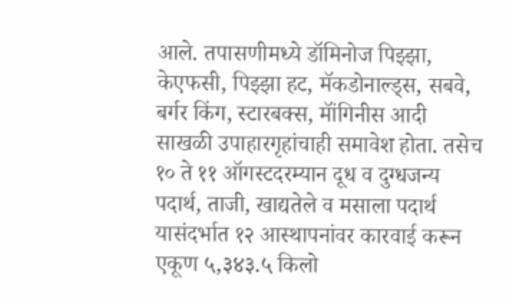आले. तपासणीमध्ये डॉमिनोज पिझ्झा, केएफसी, पिझ्झा हट, मॅकडोनाल्ड्स, सबवे, बर्गर किंग, स्टारबक्स, मॉंगिनीस आदी साखळी उपाहारगृहांचाही समावेश होता. तसेच १० ते ११ ऑगस्टदरम्यान दूध व दुग्धजन्य पदार्थ, ताजी, खाद्यतेले व मसाला पदार्थ यासंदर्भात १२ आस्थापनांवर कारवाई करून एकूण ५,३४३.५ किलो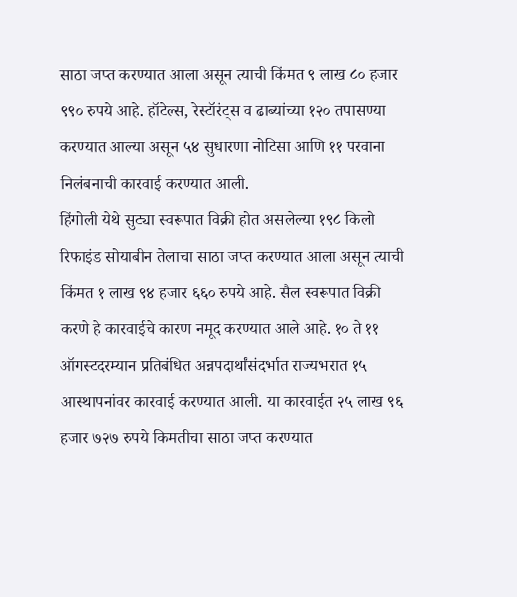साठा जप्त करण्यात आला असून त्याची किंमत ९ लाख ८० हजार ९९० रुपये आहे. हॉटेल्स, रेस्टॉरंट्स व ढाब्यांच्या १२० तपासण्या करण्यात आल्या असून ५४ सुधारणा नोटिसा आणि ११ परवाना निलंबनाची कारवाई करण्यात आली.
हिंगोली येथे सुट्या स्वरूपात विक्री होत असलेल्या १९८ किलो रिफाइंड सोयाबीन तेलाचा साठा जप्त करण्यात आला असून त्याची किंमत १ लाख ९४ हजार ६६० रुपये आहे. सैल स्वरूपात विक्री करणे हे कारवाईचे कारण नमूद करण्यात आले आहे. १० ते ११ ऑगस्टदरम्यान प्रतिबंधित अन्नपदार्थांसंदर्भात राज्यभरात १५ आस्थापनांवर कारवाई करण्यात आली. या कारवाईत २५ लाख ९६ हजार ७२७ रुपये किमतीचा साठा जप्त करण्यात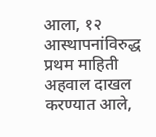आला, १२ आस्थापनांविरुद्ध प्रथम माहिती अहवाल दाखल करण्यात आले,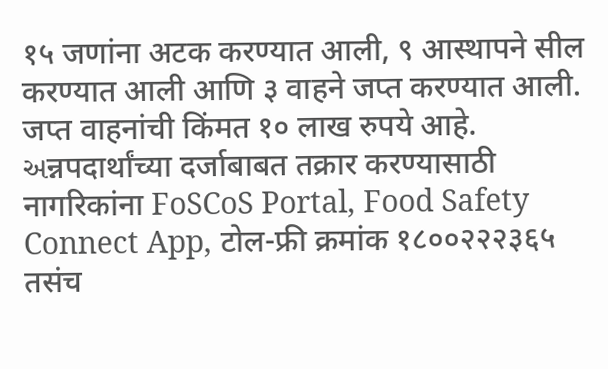१५ जणांना अटक करण्यात आली, ९ आस्थापने सील करण्यात आली आणि ३ वाहने जप्त करण्यात आली. जप्त वाहनांची किंमत १० लाख रुपये आहे. અन्नपदार्थांच्या दर्जाबाबत तक्रार करण्यासाठी नागरिकांना FoSCoS Portal, Food Safety Connect App, टोल-फ्री क्रमांक १८००२२२३६५ तसंच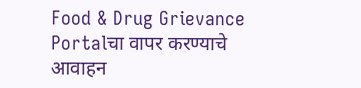Food & Drug Grievance Portalचा वापर करण्याचे आवाहन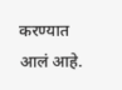करण्यात आलं आहे.